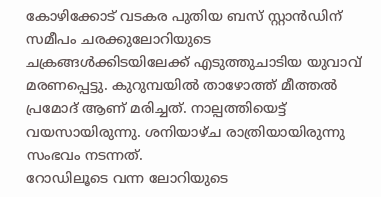കോഴിക്കോട് വടകര പുതിയ ബസ് സ്റ്റാൻഡിന് സമീപം ചരക്കുലോറിയുടെ ചക്രങ്ങൾക്കിടയിലേക്ക് എടുത്തുചാടിയ യുവാവ് മരണപ്പെട്ടു. കുറുമ്പയിൽ താഴോത്ത് മീത്തൽ പ്രമോദ് ആണ് മരിച്ചത്. നാല്പത്തിയെട്ട് വയസായിരുന്നു. ശനിയാഴ്ച രാത്രിയായിരുന്നു സംഭവം നടന്നത്.
റോഡിലൂടെ വന്ന ലോറിയുടെ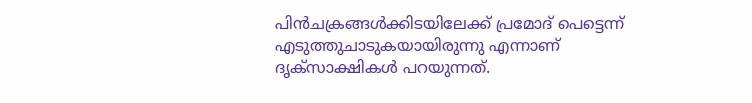പിൻചക്രങ്ങൾക്കിടയിലേക്ക് പ്രമോദ് പെട്ടെന്ന് എടുത്തുചാടുകയായിരുന്നു എന്നാണ് ദൃക്സാക്ഷികൾ പറയുന്നത്.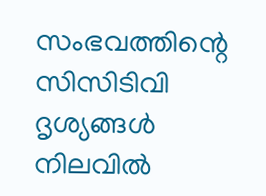സംഭവത്തിന്റെ സിസിടിവി ദൃശ്യങ്ങൾ നിലവിൽ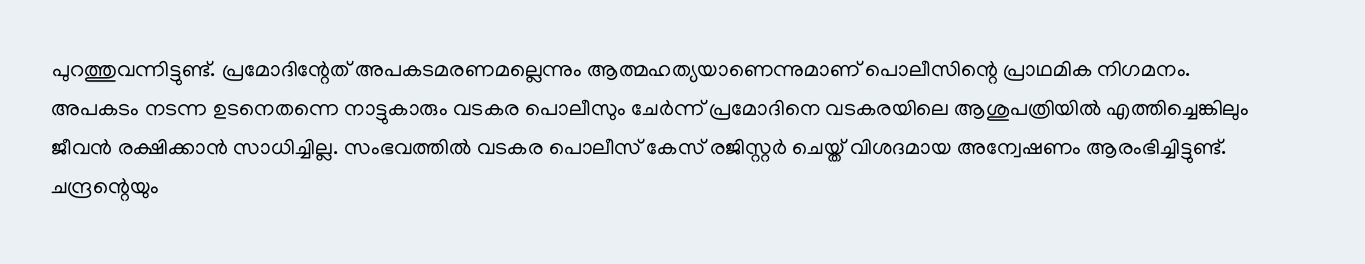പുറത്തുവന്നിട്ടുണ്ട്. പ്രമോദിന്റേത് അപകടമരണമല്ലെന്നും ആത്മഹത്യയാണെന്നുമാണ് പൊലീസിന്റെ പ്രാഥമിക നിഗമനം.
അപകടം നടന്ന ഉടനെതന്നെ നാട്ടുകാരും വടകര പൊലീസും ചേർന്ന് പ്രമോദിനെ വടകരയിലെ ആശുപത്രിയിൽ എത്തിച്ചെങ്കിലും ജീവൻ രക്ഷിക്കാൻ സാധിച്ചില്ല. സംഭവത്തിൽ വടകര പൊലീസ് കേസ് രജിസ്റ്റർ ചെയ്ത് വിശദമായ അന്വേഷണം ആരംഭിച്ചിട്ടുണ്ട്. ചന്ദ്രന്റെയും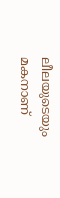ലീലയുടെയും മകനാണ്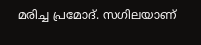മരിച്ച പ്രമോദ്. സഗിലയാണ്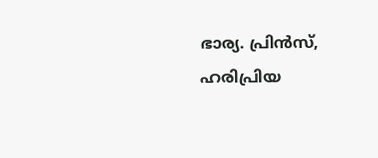ഭാര്യ. പ്രിൻസ്, ഹരിപ്രിയ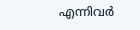എന്നിവർ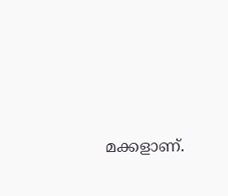മക്കളാണ്.